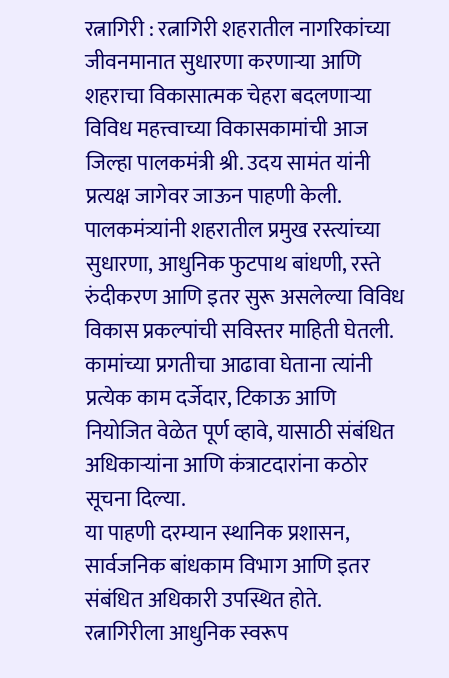रत्नागिरी : रत्नागिरी शहरातील नागरिकांच्या जीवनमानात सुधारणा करणाऱ्या आणि शहराचा विकासात्मक चेहरा बदलणाऱ्या विविध महत्त्वाच्या विकासकामांची आज जिल्हा पालकमंत्री श्री. उदय सामंत यांनी प्रत्यक्ष जागेवर जाऊन पाहणी केली.
पालकमंत्र्यांनी शहरातील प्रमुख रस्त्यांच्या सुधारणा, आधुनिक फुटपाथ बांधणी, रस्ते रुंदीकरण आणि इतर सुरू असलेल्या विविध विकास प्रकल्पांची सविस्तर माहिती घेतली. कामांच्या प्रगतीचा आढावा घेताना त्यांनी प्रत्येक काम दर्जेदार, टिकाऊ आणि नियोजित वेळेत पूर्ण व्हावे, यासाठी संबंधित अधिकाऱ्यांना आणि कंत्राटदारांना कठोर सूचना दिल्या.
या पाहणी दरम्यान स्थानिक प्रशासन, सार्वजनिक बांधकाम विभाग आणि इतर संबंधित अधिकारी उपस्थित होते.
रत्नागिरीला आधुनिक स्वरूप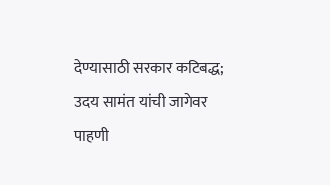देण्यासाठी सरकार कटिबद्ध; उदय सामंत यांची जागेवर पाहणी